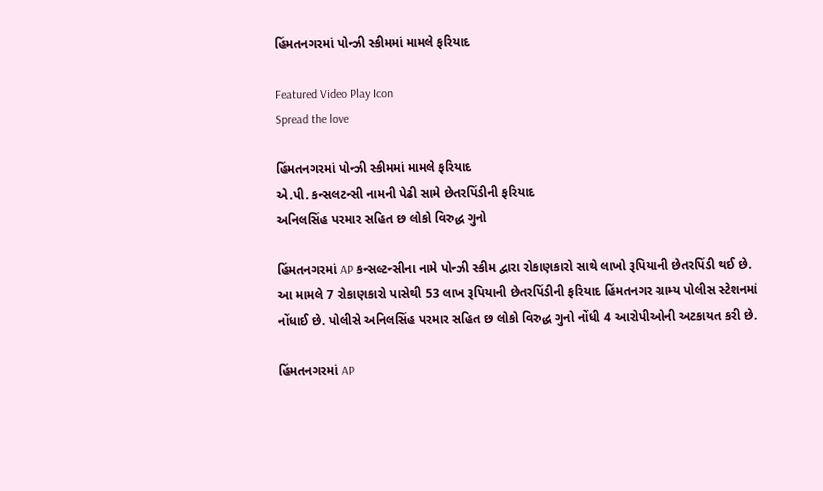હિંમતનગરમાં પોન્ઝી સ્કીમમાં મામલે ફરિયાદ

Featured Video Play Icon
Spread the love

હિંમતનગરમાં પોન્ઝી સ્કીમમાં મામલે ફરિયાદ
એ.પી. કન્સલટન્સી નામની પેઢી સામે છેતરપિંડીની ફરિયાદ
અનિલસિંહ પરમાર સહિત છ લોકો વિરુદ્ધ ગુનો

હિંમતનગરમાં AP કન્સલ્ટન્સીના નામે પોન્ઝી સ્કીમ દ્વારા રોકાણકારો સાથે લાખો રૂપિયાની છેતરપિંડી થઈ છે. આ મામલે 7 રોકાણકારો પાસેથી 53 લાખ રૂપિયાની છેતરપિંડીની ફરિયાદ હિંમતનગર ગ્રામ્ય પોલીસ સ્ટેશનમાં નોંધાઈ છે. પોલીસે અનિલસિંહ પરમાર સહિત છ લોકો વિરુદ્ધ ગુનો નોંધી 4 આરોપીઓની અટકાયત કરી છે.

હિંમતનગરમાં AP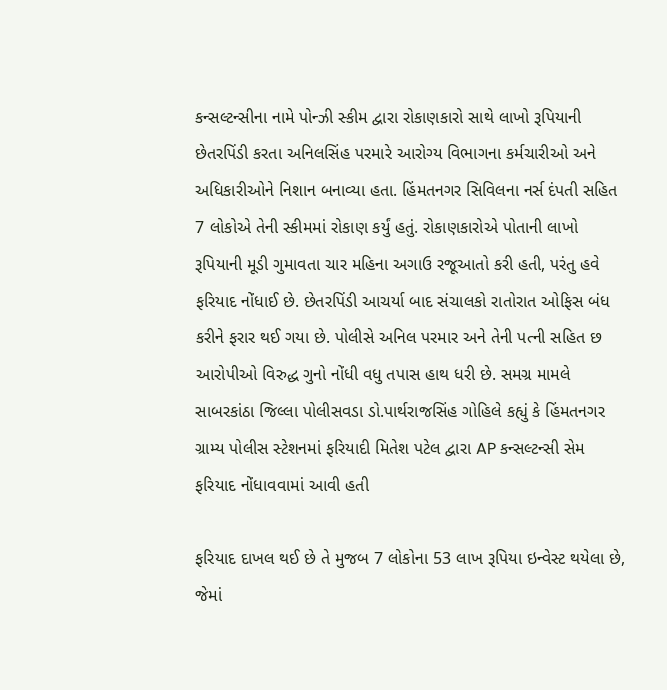કન્સલ્ટન્સીના નામે પોન્ઝી સ્કીમ દ્વારા રોકાણકારો સાથે લાખો રૂપિયાની છેતરપિંડી કરતા અનિલસિંહ પરમારે આરોગ્ય વિભાગના કર્મચારીઓ અને અધિકારીઓને નિશાન બનાવ્યા હતા. હિંમતનગર સિવિલના નર્સ દંપતી સહિત 7 લોકોએ તેની સ્કીમમાં રોકાણ કર્યું હતું. રોકાણકારોએ પોતાની લાખો રૂપિયાની મૂડી ગુમાવતા ચાર મહિના અગાઉ રજૂઆતો કરી હતી, પરંતુ હવે ફરિયાદ નોંધાઈ છે. છેતરપિંડી આચર્યા બાદ સંચાલકો રાતોરાત ઓફિસ બંધ કરીને ફરાર થઈ ગયા છે. પોલીસે અનિલ પરમાર અને તેની પત્ની સહિત છ આરોપીઓ વિરુદ્ધ ગુનો નોંધી વધુ તપાસ હાથ ધરી છે. સમગ્ર મામલે સાબરકાંઠા જિલ્લા પોલીસવડા ડો.પાર્થરાજસિંહ ગોહિલે કહ્યું કે હિંમતનગર ગ્રામ્ય પોલીસ સ્ટેશનમાં ફરિયાદી મિતેશ પટેલ દ્વારા AP કન્સલ્ટન્સી સેમ ફરિયાદ નોંધાવવામાં આવી હતી

ફરિયાદ દાખલ થઈ છે તે મુજબ 7 લોકોના 53 લાખ રૂપિયા ઇન્વેસ્ટ થયેલા છે, જેમાં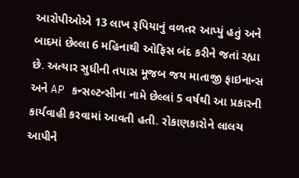આરોપીઓએ 13 લાખ રૂપિયાનું વળતર આપ્યું હતું અને બાદમાં છેલ્લા 6 મહિનાથી ઓફિસ બંદ કરીને જતાં રહ્યા છે. અત્યાર સુધીની તપાસ મૂજબ જય માતાજી ફાઇનાન્સ અને AP કન્સલ્ટન્સીના નામે છેલ્લાં 5 વર્ષથી આ પ્રકારની કાર્યવાહી કરવામાં આવતી હતી. રોકાણકારોને લાલચ આપીને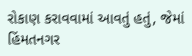રોકાણ કરાવવામાં આવતું હતું, જેમાં હિંમતનગર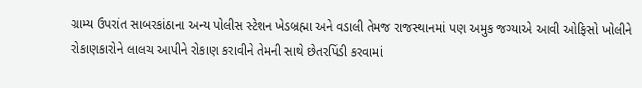ગ્રામ્ય ઉપરાંત સાબરકાંઠાના અન્ય પોલીસ સ્ટેશન ખેડબ્રહ્મા અને વડાલી તેમજ રાજસ્થાનમાં પણ અમુક જગ્યાએ આવી ઓફિસો ખોલીને રોકાણકારોને લાલચ આપીને રોકાણ કરાવીને તેમની સાથે છેતરપિંડી કરવામાં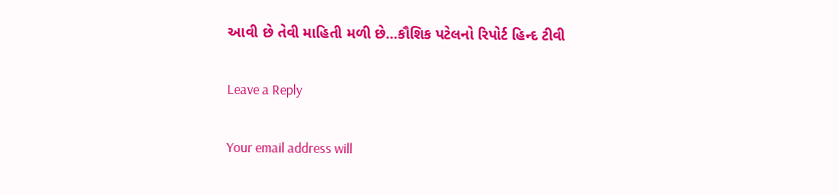આવી છે તેવી માહિતી મળી છે…કૌશિક પટેલનો રિપોર્ટ હિન્દ ટીવી

Leave a Reply

Your email address will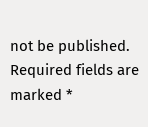not be published. Required fields are marked *